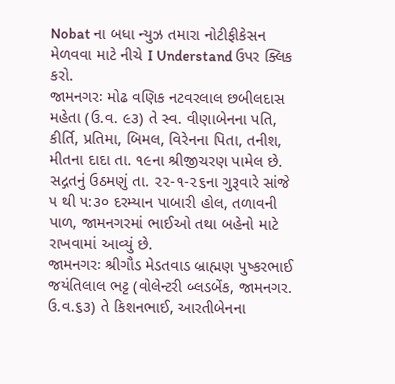Nobat ના બધા ન્યુઝ તમારા નોટીફીકેસન મેળવવા માટે નીચે I Understand ઉપર ક્લિક કરો.
જામનગરઃ મોઢ વણિક નટવરલાલ છબીલદાસ મહેતા (ઉ.વ. ૯૩) તે સ્વ. વીણાબેનના પતિ, કીર્તિ, પ્રતિમા, બિમલ, વિરેનના પિતા, તનીશ, મીતના દાદા તા. ૧૯ના શ્રીજીચરણ પામેલ છે. સદ્ગતનું ઉઠમણું તા. ૨૨-૧-૨૬ના ગુરૂવારે સાંજે ૫ થી ૫:૩૦ દરમ્યાન પાબારી હોલ, તળાવની પાળ, જામનગરમાં ભાઈઓ તથા બહેનો માટે રાખવામાં આવ્યું છે.
જામનગરઃ શ્રીગૌડ મેડતવાડ બ્રાહ્મણ પુષ્કરભાઈ જયંતિલાલ ભટ્ટ (વોલેન્ટરી બ્લડબેંક, જામનગર. ઉ.વ.૬૩) તે કિશનભાઈ, આરતીબેનના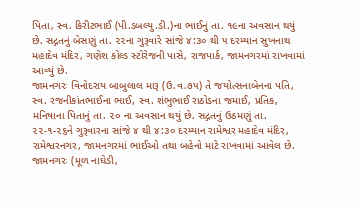પિતા, સ્વ. કિરીટભાઈ (પી.ડબલ્યુ.ડી.)ના ભાઈનું તા. ૧૯ના અવસાન થયું છે. સદ્ગતનું બેસણું તા. ૨૨ના ગુરૂવારે સાંજે ૪:૩૦ થી ૫ દરમ્યાન સુખનાથ મહાદેવ મંદિર, ગણેશ કોલ્ડ સ્ટોરેજની પાસે, રાજપાર્ક, જામનગરમાં રાખવામાં આવ્યું છે.
જામનગરઃ વિનોદરાય બાબુલાલ મારૂ (ઉ.વ.૭૫) તે જયોત્સનાબેનના પતિ, સ્વ. રજનીકાંતભાઈના ભાઈ, સ્વ. શંભુભાઈ રાઠોડના જમાઈ, પ્રતિક, મનિષાના પિતાનું તા. ૨૦ ના અવસાન થયું છે. સદ્ગતનું ઉઠમણું તા. ૨૨-૧-૨૬ને ગુરૂવારના સાંજે ૪ થી ૪:૩૦ દરમ્યાન રામેશ્વર મહાદેવ મંદિર, રામેશ્વરનગર, જામનગરમાં ભાઈઓ તથા બહેનો માટે રાખવામાં આવેલ છે.
જામનગરઃ (મૂળ નાઘેડી,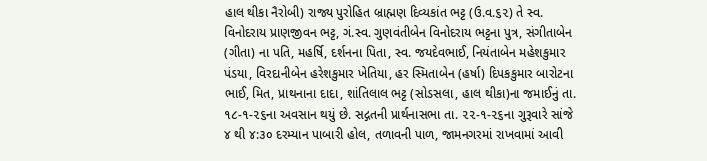હાલ થીકા નૈરોબી) રાજ્ય પુરોહિત બ્રાહ્મણ દિવ્યકાંત ભટ્ટ (ઉ.વ.૬૨) તે સ્વ. વિનોદરાય પ્રાણજીવન ભટ્ટ, ગં.સ્વ. ગુણવંતીબેન વિનોદરાય ભટ્ટના પુત્ર, સંગીતાબેન (ગીતા) ના પતિ, મહર્ષિ, દર્શનના પિતા, સ્વ. જયદેવભાઈ, નિયંતાબેન મહેશકુમાર પંડયા, વિરદાનીબેન હરેશકુમાર ખેતિયા, હર સ્મિતાબેન (હર્ષા) દિપકકુમાર બારોટના ભાઈ, મિત, પ્રાથનાના દાદા, શાંતિલાલ ભટ્ટ (સોડસલા, હાલ થીકા)ના જમાઈનું તા. ૧૮-૧-૨૬ના અવસાન થયું છે. સદ્ગતની પ્રાર્થનાસભા તા. ૨૨-૧-૨૬ના ગુરૂવારે સાંજે ૪ થી ૪:૩૦ દરમ્યાન પાબારી હોલ, તળાવની પાળ, જામનગરમાં રાખવામાં આવી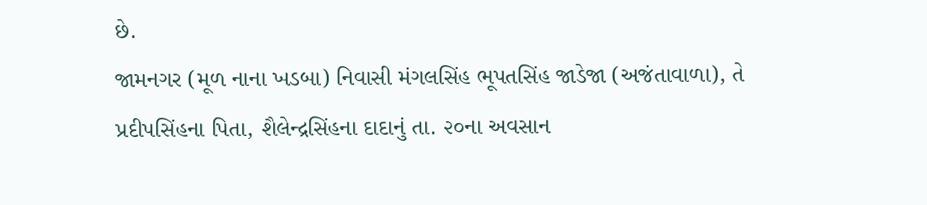છે.
જામનગર (મૂળ નાના ખડબા) નિવાસી મંગલસિંહ ભૂપતસિંહ જાડેજા (અજંતાવાળા), તે પ્રદીપસિંહના પિતા, શૈલેન્દ્રસિંહના દાદાનું તા. ૨૦ના અવસાન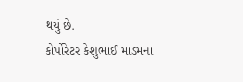થયું છે.
કોર્પોરેટર કેશુભાઈ માડમના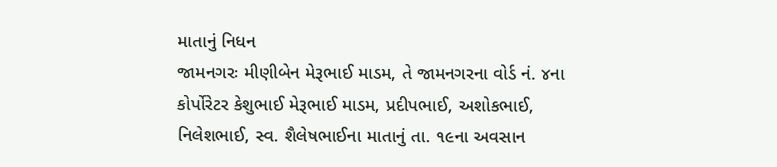માતાનું નિધન
જામનગરઃ મીણીબેન મેરૂભાઈ માડમ, તે જામનગરના વોર્ડ નં. ૪ના કોર્પોરેટર કેશુભાઈ મેરૂભાઈ માડમ, પ્રદીપભાઈ, અશોકભાઈ, નિલેશભાઈ, સ્વ. શૈલેષભાઈના માતાનું તા. ૧૯ના અવસાન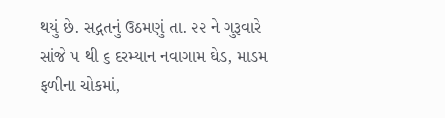થયું છે. સદ્ગતનું ઉઠમણું તા. ૨૨ ને ગુરૂવારે સાંજે ૫ થી ૬ દરમ્યાન નવાગામ ઘેડ, માડમ ફળીના ચોકમાં,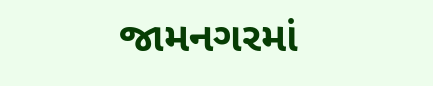જામનગરમાં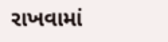રાખવામાં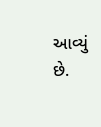આવ્યું છે.